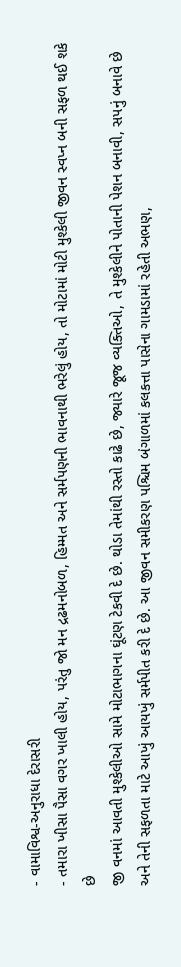- વામાવિશ્વ-અનુરાધા દેરાસરી
- તમારા ખીસા પૈસા વગર ખાલી હોય, પરંતુ જો મન દ્રઢમનોબળ, હિમ્મત અને સર્મપણની ભાવનાથી ભરેલું હોય, તો મોટામાં મોટી મુશ્કેલી જીવન સ્વપ્ન બની સફળ થઈ શકે છે
જી વનમાં આવતી મુશ્કેલીઓ સામે મોટાભાગના ઘૂંટણ ટેકવી દે છે. થોડા તેમાંથી રસ્તો કાઢે છે, જ્યારે જૂજ વ્યક્તિઓ, તે મુશ્કેલીને પોતાની પેશન બનાવી, સપનું બનાવે છે અને તેની સફળતા માટે આખું આયખું સર્મપીત કરી દે છે. આ જીવન સમીકરણ પશ્ચિમ બંગાળમાં કલકત્તા પાસેના ગામડામાં રહેતી અભણ,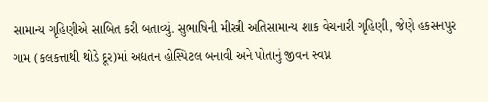સામાન્ય ગૃહિણીએ સાબિત કરી બતાવ્યું. સુભાષિની મીસ્ત્રી અતિસામાન્ય શાક વેચનારી ગૃહિણી, જેણે હકસનપુર ગામ (કલકત્તાથી થોડે દૂર)માં અદ્યતન હોસ્પિટલ બનાવી અને પોતાનું જીવન સ્વપ્ન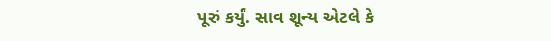પૂરું કર્યું. સાવ શૂન્ય એટલે કે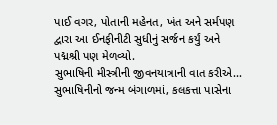પાઈ વગર, પોતાની મહેનત, ખંત અને સર્મપણ દ્વારા આ ઈનફીનીટી સુધીનું સર્જન કર્યું અને પદ્મશ્રી પણ મેળવ્યો.
સુભાષિની મીસ્ત્રીની જીવનયાત્રાની વાત કરીએ... સુભાષિનીનો જન્મ બંગાળમાં, કલકત્તા પાસેના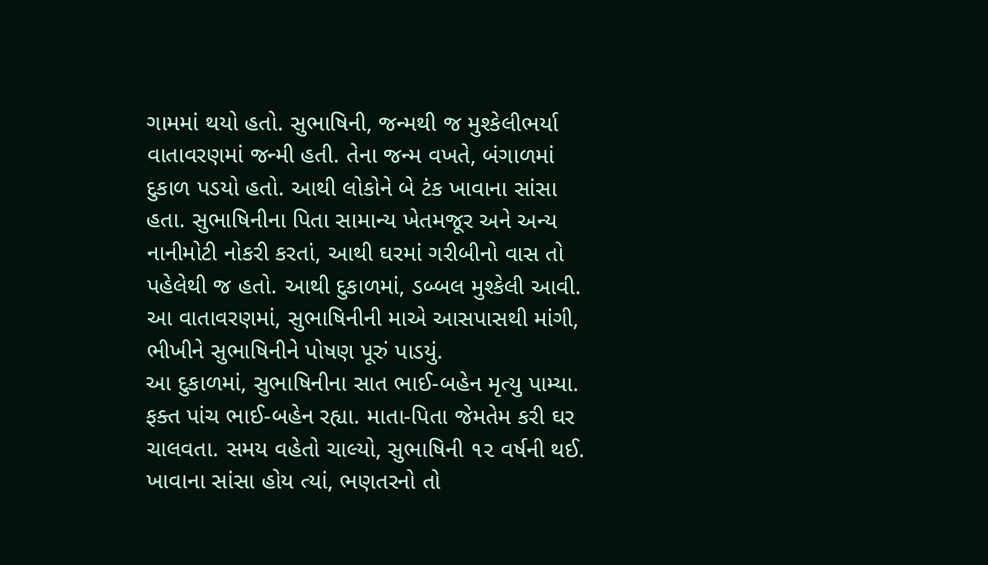ગામમાં થયો હતો. સુભાષિની, જન્મથી જ મુશ્કેલીભર્યા વાતાવરણમાં જન્મી હતી. તેના જન્મ વખતે, બંગાળમાં દુકાળ પડયો હતો. આથી લોકોને બે ટંક ખાવાના સાંસા હતા. સુભાષિનીના પિતા સામાન્ય ખેતમજૂર અને અન્ય નાનીમોટી નોકરી કરતાં, આથી ઘરમાં ગરીબીનો વાસ તો પહેલેથી જ હતો. આથી દુકાળમાં, ડબ્બલ મુશ્કેલી આવી. આ વાતાવરણમાં, સુભાષિનીની માએ આસપાસથી માંગી, ભીખીને સુભાષિનીને પોષણ પૂરું પાડયું.
આ દુકાળમાં, સુભાષિનીના સાત ભાઈ-બહેન મૃત્યુ પામ્યા. ફક્ત પાંચ ભાઈ-બહેન રહ્યા. માતા-પિતા જેમતેમ કરી ઘર ચાલવતા. સમય વહેતો ચાલ્યો, સુભાષિની ૧૨ વર્ષની થઈ.
ખાવાના સાંસા હોય ત્યાં, ભણતરનો તો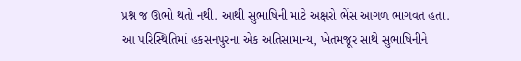પ્રશ્ન જ ઊભો થતો નથી. આથી સુભાષિની માટે અક્ષરો ભેંસ આગળ ભાગવત હતા.
આ પરિસ્થિતિમાં હકસનપુરના એક અતિસામાન્ય, ખેતમજૂર સાથે સુભાષિનીને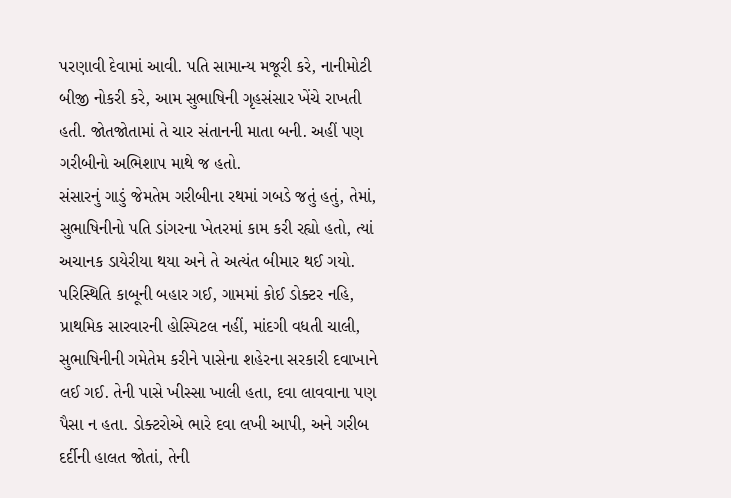પરણાવી દેવામાં આવી. પતિ સામાન્ય મજૂરી કરે, નાનીમોટી બીજી નોકરી કરે, આમ સુભાષિની ગૃહસંસાર ખેંચે રાખતી હતી. જોતજોતામાં તે ચાર સંતાનની માતા બની. અહીં પણ ગરીબીનો અભિશાપ માથે જ હતો.
સંસારનું ગાડું જેમતેમ ગરીબીના રથમાં ગબડે જતું હતું, તેમાં, સુભાષિનીનો પતિ ડાંગરના ખેતરમાં કામ કરી રહ્યો હતો, ત્યાં અચાનક ડાયેરીયા થયા અને તે અત્યંત બીમાર થઈ ગયો. પરિસ્થિતિ કાબૂની બહાર ગઈ, ગામમાં કોઈ ડોક્ટર નહિ, પ્રાથમિક સારવારની હોસ્પિટલ નહીં, માંદગી વધતી ચાલી, સુભાષિનીની ગમેતેમ કરીને પાસેના શહેરના સરકારી દવાખાને લઈ ગઈ. તેની પાસે ખીસ્સા ખાલી હતા, દવા લાવવાના પણ પૈસા ન હતા. ડોક્ટરોએ ભારે દવા લખી આપી, અને ગરીબ દર્દીની હાલત જોતાં, તેની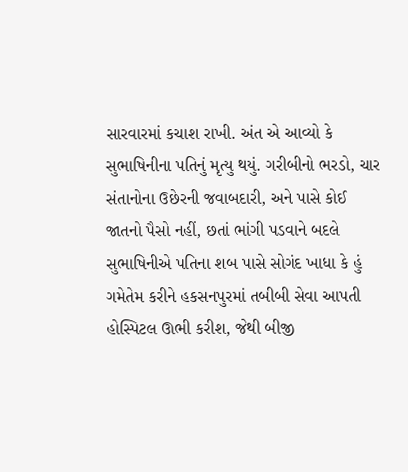સારવારમાં કચાશ રાખી. અંત એ આવ્યો કે સુભાષિનીના પતિનું મૃત્યુ થયું. ગરીબીનો ભરડો, ચાર સંતાનોના ઉછેરની જવાબદારી, અને પાસે કોઈ જાતનો પૈસો નહીં, છતાં ભાંગી પડવાને બદલે સુભાષિનીએ પતિના શબ પાસે સોગંદ ખાધા કે હું ગમેતેમ કરીને હકસનપુરમાં તબીબી સેવા આપતી હોસ્પિટલ ઊભી કરીશ, જેથી બીજી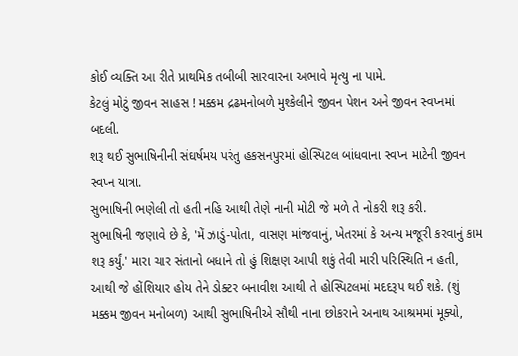કોઈ વ્યક્તિ આ રીતે પ્રાથમિક તબીબી સારવારના અભાવે મૃત્યુ ના પામે.
કેટલું મોટું જીવન સાહસ ! મક્કમ દ્રઢમનોબળે મુશ્કેલીને જીવન પેશન અને જીવન સ્વપ્નમાં બદલી.
શરૂ થઈ સુભાષિનીની સંઘર્ષમય પરંતુ હકસનપુરમાં હોસ્પિટલ બાંધવાના સ્વપ્ન માટેની જીવન સ્વપ્ન યાત્રા.
સુભાષિની ભણેલી તો હતી નહિ આથી તેણે નાની મોટી જે મળે તે નોકરી શરૂ કરી.
સુભાષિની જણાવે છે કે, 'મેં ઝાડું-પોતા, વાસણ માંજવાનું, ખેતરમાં કે અન્ય મજૂરી કરવાનું કામ શરૂ કર્યું.' મારા ચાર સંતાનો બધાને તો હું શિક્ષણ આપી શકું તેવી મારી પરિસ્થિતિ ન હતી, આથી જે હોંશિયાર હોય તેને ડોક્ટર બનાવીશ આથી તે હોસ્પિટલમાં મદદરૂપ થઈ શકે. (શું મક્કમ જીવન મનોબળ) આથી સુભાષિનીએ સૌથી નાના છોકરાને અનાથ આશ્રમમાં મૂક્યો,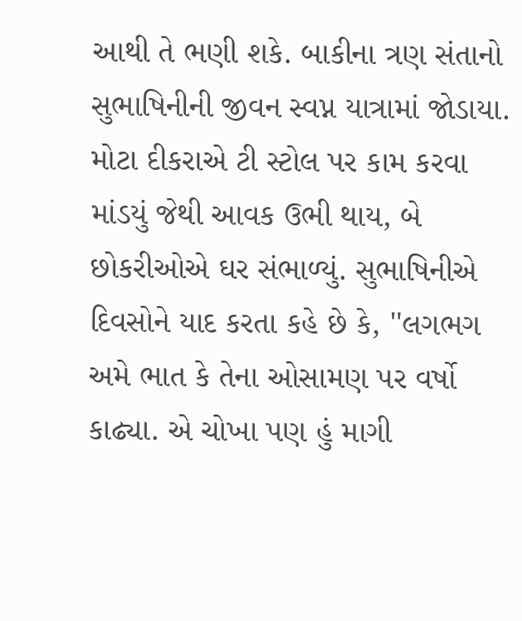આથી તે ભણી શકે. બાકીના ત્રણ સંતાનો સુભાષિનીની જીવન સ્વપ્ન યાત્રામાં જોડાયા. મોટા દીકરાએ ટી સ્ટોલ પર કામ કરવા માંડયું જેથી આવક ઉભી થાય, બે છોકરીઓએ ઘર સંભાળ્યું. સુભાષિનીએ દિવસોને યાદ કરતા કહે છે કે, ''લગભગ અમે ભાત કે તેના ઓસામણ પર વર્ષો કાઢ્યા. એ ચોખા પણ હું માગી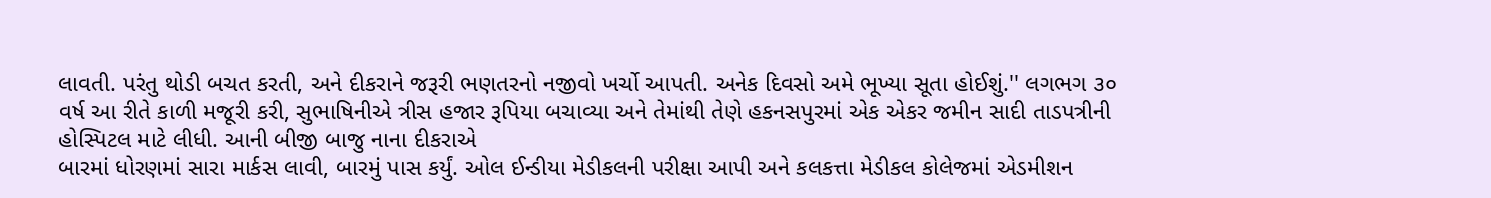લાવતી. પરંતુ થોડી બચત કરતી, અને દીકરાને જરૂરી ભણતરનો નજીવો ખર્ચો આપતી. અનેક દિવસો અમે ભૂખ્યા સૂતા હોઈશું.'' લગભગ ૩૦ વર્ષ આ રીતે કાળી મજૂરી કરી, સુભાષિનીએ ત્રીસ હજાર રૂપિયા બચાવ્યા અને તેમાંથી તેણે હકનસપુરમાં એક એકર જમીન સાદી તાડપત્રીની હોસ્પિટલ માટે લીધી. આની બીજી બાજુ નાના દીકરાએ
બારમાં ધોરણમાં સારા માર્કસ લાવી, બારમું પાસ કર્યું. ઓલ ઈન્ડીયા મેડીકલની પરીક્ષા આપી અને કલકત્તા મેડીકલ કોલેજમાં એડમીશન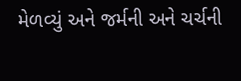મેળવ્યું અને જર્મની અને ચર્ચની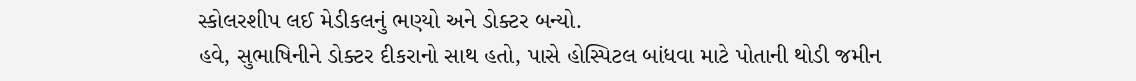સ્કોલરશીપ લઈ મેડીકલનું ભણ્યો અને ડોક્ટર બન્યો.
હવે, સુભાષિનીને ડોક્ટર દીકરાનો સાથ હતો, પાસે હોસ્પિટલ બાંધવા માટે પોતાની થોડી જમીન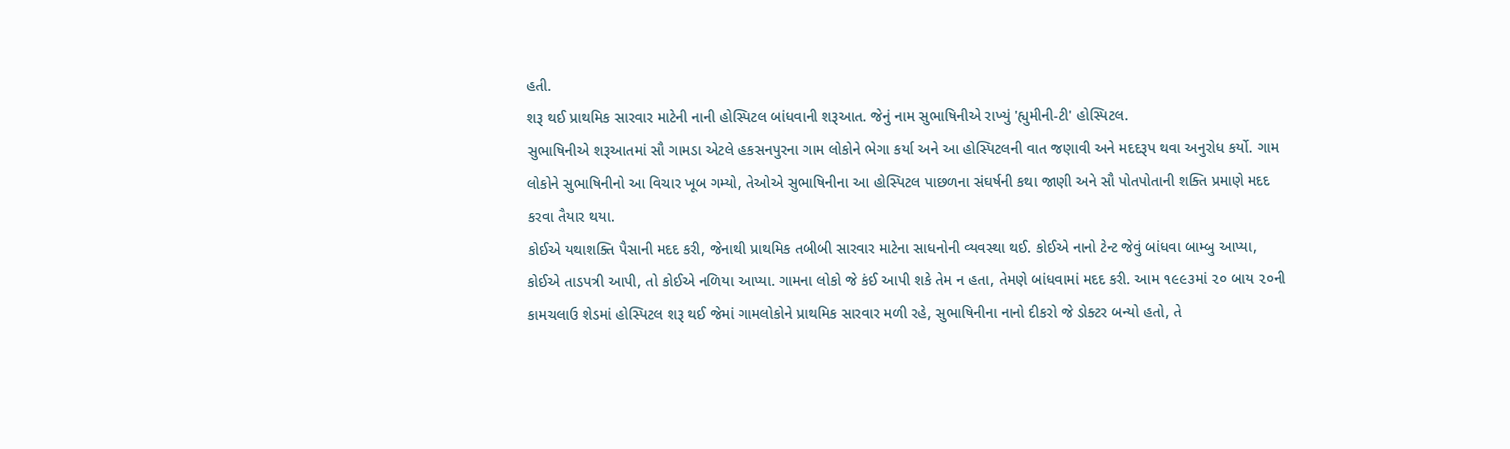હતી.
શરૂ થઈ પ્રાથમિક સારવાર માટેની નાની હોસ્પિટલ બાંધવાની શરૂઆત. જેનું નામ સુભાષિનીએ રાખ્યું 'હ્યુમીની-ટી' હોસ્પિટલ.
સુભાષિનીએ શરૂઆતમાં સૌ ગામડા એટલે હકસનપુરના ગામ લોકોને ભેગા કર્યા અને આ હોસ્પિટલની વાત જણાવી અને મદદરૂપ થવા અનુરોધ કર્યો. ગામ લોકોને સુભાષિનીનો આ વિચાર ખૂબ ગમ્યો, તેઓએ સુભાષિનીના આ હોસ્પિટલ પાછળના સંઘર્ષની કથા જાણી અને સૌ પોતપોતાની શક્તિ પ્રમાણે મદદ કરવા તૈયાર થયા.
કોઈએ યથાશક્તિ પૈસાની મદદ કરી, જેનાથી પ્રાથમિક તબીબી સારવાર માટેના સાધનોની વ્યવસ્થા થઈ. કોઈએ નાનો ટેન્ટ જેવું બાંધવા બામ્બુ આપ્યા, કોઈએ તાડપત્રી આપી, તો કોઈએ નળિયા આપ્યા. ગામના લોકો જે કંઈ આપી શકે તેમ ન હતા, તેમણે બાંધવામાં મદદ કરી. આમ ૧૯૯૩માં ૨૦ બાય ૨૦ની કામચલાઉ શેડમાં હોસ્પિટલ શરૂ થઈ જેમાં ગામલોકોને પ્રાથમિક સારવાર મળી રહે, સુભાષિનીના નાનો દીકરો જે ડોક્ટર બન્યો હતો, તે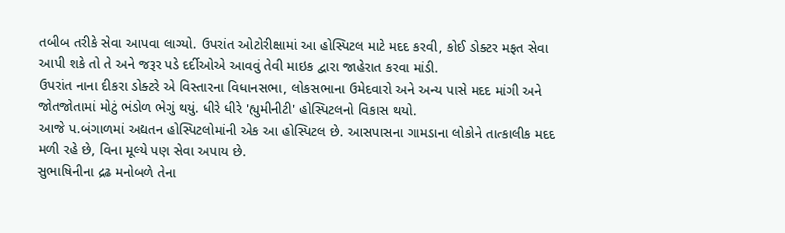તબીબ તરીકે સેવા આપવા લાગ્યો. ઉપરાંત ઓટોરીક્ષામાં આ હોસ્પિટલ માટે મદદ કરવી, કોઈ ડોક્ટર મફત સેવા આપી શકે તો તે અને જરૂર પડે દર્દીઓએ આવવું તેવી માઇક દ્વારા જાહેરાત કરવા માંડી.
ઉપરાંત નાના દીકરા ડોક્ટરે એ વિસ્તારના વિધાનસભા, લોકસભાના ઉમેદવારો અને અન્ય પાસે મદદ માંગી અને જોતજોતામાં મોટું ભંડોળ ભેગું થયું. ધીરે ધીરે 'હ્યુમીનીટી' હોસ્પિટલનો વિકાસ થયો.
આજે પ.બંગાળમાં અદ્યતન હોસ્પિટલોમાંની એક આ હોસ્પિટલ છે. આસપાસના ગામડાના લોકોને તાત્કાલીક મદદ મળી રહે છે, વિના મૂલ્યે પણ સેવા અપાય છે.
સુભાષિનીના દ્રઢ મનોબળે તેના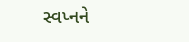સ્વપ્નને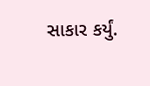સાકાર કર્યું.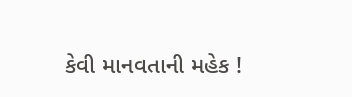કેવી માનવતાની મહેક !